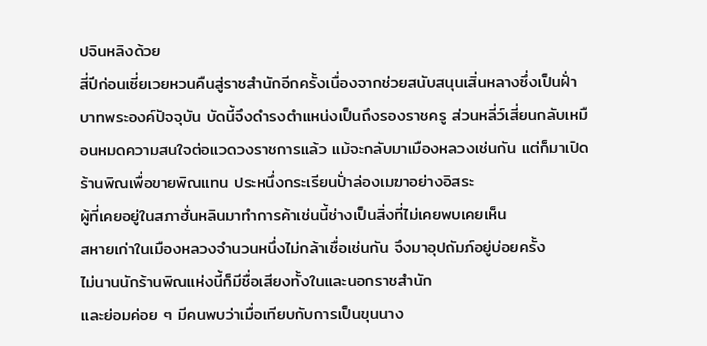ปจินหลิงด้วย
สี่ปีก่อนเซี่ยเวยหวนคืนสู่ราชสำนักอีกครั้งเนื่องจากช่วยสนับสนุนเสิ่นหลางซึ่งเป็นฝั่าบาทพระองค์ปัจจุบัน บัดนี้จึงดำรงตำแหน่งเป็นถึงรองราชครู ส่วนหลี่ว์เสี่ยนกลับเหมือนหมดความสนใจต่อแวดวงราชการแล้ว แม้จะกลับมาเมืองหลวงเช่นกัน แต่ก็มาเปิดร้านพิณเพื่อขายพิณแทน ประหนึ่งกระเรียนปั่าล่องเมฆาอย่างอิสระ
ผู้ที่เคยอยู่ในสภาฮั่นหลินมาทำการค้าเช่นนี้ช่างเป็นสิ่งที่ไม่เคยพบเคยเห็น
สหายเก่าในเมืองหลวงจำนวนหนึ่งไม่กล้าเชื่อเช่นกัน จึงมาอุปถัมภ์อยู่บ่อยครั้ง
ไม่นานนักร้านพิณแห่งนี้ก็มีชื่อเสียงทั้งในและนอกราชสำนัก
และย่อมค่อย ๆ มีคนพบว่าเมื่อเทียบกับการเป็นขุนนาง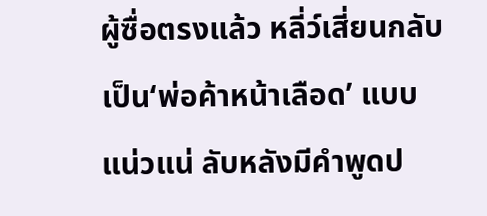ผู้ซื่อตรงแล้ว หลี่ว์เสี่ยนกลับเป็น‘พ่อค้าหน้าเลือด’ แบบแน่วแน่ ลับหลังมีคำพูดป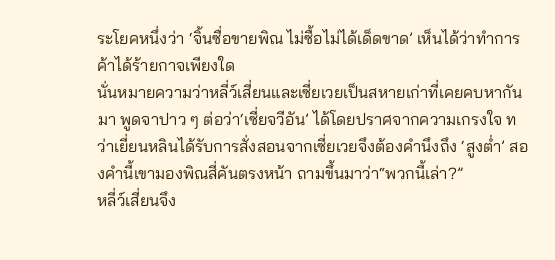ระโยคหนึ่งว่า ‘จิ้นซื่อขายพิณ ไม่ซื้อไม่ได้เด็ดขาด’ เห็นได้ว่าทำการค้าได้ร้ายกาจเพียงใด
นั่นหมายความว่าหลี่ว์เสี่ยนและเซี่ยเวยเป็นสหายเก่าที่เคยคบหากันมา พูดจาปาว ๆ ต่อว่า‘เซี่ยจวีอัน’ ได้โดยปราศจากความเกรงใจ ทว่าเยี่ยนหลินได้รับการสั่งสอนจากเซี่ยเวยจึงต้องคำนึงถึง ‘สูงต่ำ’ สองคำนี้เขามองพิณสี่คันตรงหน้า ถามขึ้นมาว่า“พวกนี้เล่า?”
หลี่ว์เสี่ยนจึง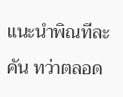แนะนำพิณทีละคัน ทว่าตลอด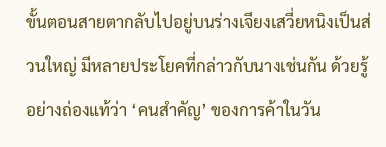ขั้นตอนสายตากลับไปอยู่บนร่างเจียงเสวี่ยหนิงเป็นส่วนใหญ่ มีหลายประโยคที่กล่าวกับนางเช่นกัน ด้วยรู้อย่างถ่องแท้ว่า ‘คนสำคัญ’ ของการค้าในวัน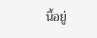นี้อยู่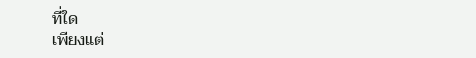ที่ใด
เพียงแต่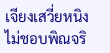เจียงเสวี่ยหนิงไม่ชอบพิณจริ